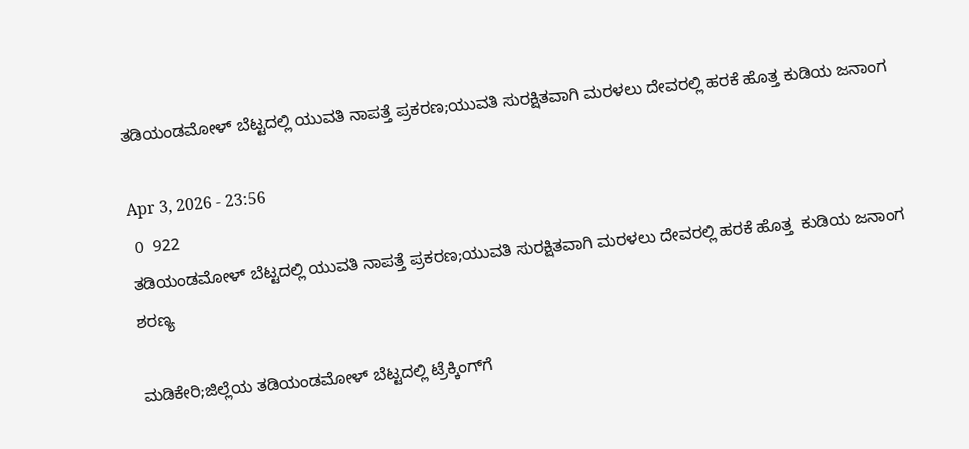ತಡಿಯಂಡಮೋಳ್ ಬೆಟ್ಟದಲ್ಲಿ ಯುವತಿ ನಾಪತ್ತೆ ಪ್ರಕರಣ;ಯುವತಿ ಸುರಕ್ಷಿತವಾಗಿ ಮರಳಲು ದೇವರಲ್ಲಿ ಹರಕೆ ಹೊತ್ತ ಕುಡಿಯ ಜನಾಂಗ

Apr 3, 2026 - 23:56
 0  922
ತಡಿಯಂಡಮೋಳ್ ಬೆಟ್ಟದಲ್ಲಿ ಯುವತಿ ನಾಪತ್ತೆ ಪ್ರಕರಣ;ಯುವತಿ ಸುರಕ್ಷಿತವಾಗಿ ಮರಳಲು ದೇವರಲ್ಲಿ ಹರಕೆ ಹೊತ್ತ  ಕುಡಿಯ ಜನಾಂಗ
ಶರಣ್ಯ

ಮಡಿಕೇರಿ;ಜಿಲ್ಲೆಯ ತಡಿಯಂಡಮೋಳ್ ಬೆಟ್ಟದಲ್ಲಿ ಟ್ರೆಕ್ಕಿಂಗ್‌ಗೆ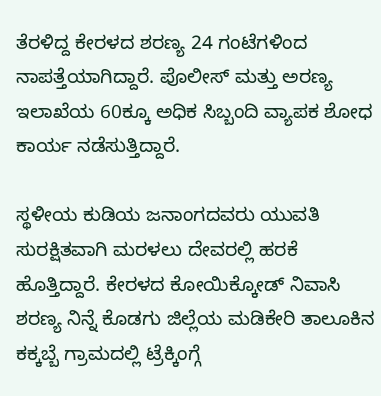ತೆರಳಿದ್ದ ಕೇರಳದ ಶರಣ್ಯ 24 ಗಂಟೆಗಳಿಂದ ನಾಪತ್ತೆಯಾಗಿದ್ದಾರೆ. ಪೊಲೀಸ್ ಮತ್ತು ಅರಣ್ಯ ಇಲಾಖೆಯ 60ಕ್ಕೂ ಅಧಿಕ ಸಿಬ್ಬಂದಿ ವ್ಯಾಪಕ ಶೋಧ ಕಾರ್ಯ ನಡೆಸುತ್ತಿದ್ದಾರೆ.

ಸ್ಥಳೀಯ ಕುಡಿಯ ಜನಾಂಗದವರು ಯುವತಿ ಸುರಕ್ಷಿತವಾಗಿ ಮರಳಲು ದೇವರಲ್ಲಿ ಹರಕೆ ಹೊತ್ತಿದ್ದಾರೆ. ಕೇರಳದ ಕೋಯಿಕ್ಕೋಡ್ ನಿವಾಸಿ ಶರಣ್ಯ ನಿನ್ನೆ ಕೊಡಗು ಜಿಲ್ಲೆಯ ಮಡಿಕೇರಿ ತಾಲೂಕಿನ ಕಕ್ಕಬ್ಬೆ ಗ್ರಾಮದಲ್ಲಿ ಟ್ರೆಕ್ಕಿಂಗ್ಗೆ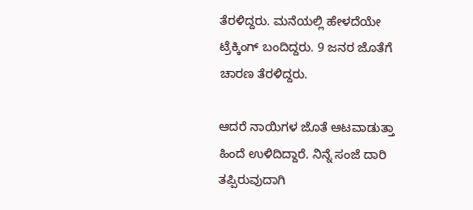ತೆರಳಿದ್ದರು. ಮನೆಯಲ್ಲಿ ಹೇಳದೆಯೇ ಟ್ರೆಕ್ಕಿಂಗ್ ಬಂದಿದ್ದರು. 9 ಜನರ ಜೊತೆಗೆ ಚಾರಣ ತೆರಳಿದ್ದರು.

ಆದರೆ ನಾಯಿಗಳ‌ ಜೊತೆ ಆಟವಾಡುತ್ತಾ ಹಿಂದೆ ಉಳಿದಿದ್ದಾರೆ. ನಿನ್ನೆ ಸಂಜೆ ದಾರಿ ತಪ್ಪಿರುವುದಾಗಿ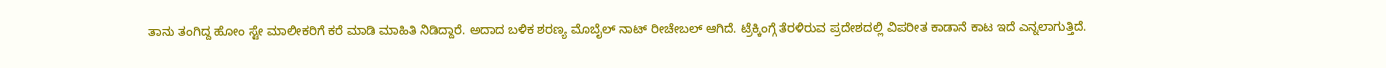ತಾನು ತಂಗಿದ್ದ ಹೋಂ ಸ್ಟೇ ಮಾಲೀಕರಿಗೆ ಕರೆ ಮಾಡಿ ಮಾಹಿತಿ ನಿಡಿದ್ದಾರೆ. ಅದಾದ ಬಳಿಕ ಶರಣ್ಯ ಮೊಬೈಲ್‌ ನಾಟ್ ರೀಚೇಬಲ್ ಆಗಿದೆ. ಟ್ರೆಕ್ಕಿಂಗ್ಗೆ ತೆರಳಿರುವ ಪ್ರದೇಶದಲ್ಲಿ ವಿಪರೀತ ಕಾಡಾನೆ ಕಾಟ ಇದೆ ಎನ್ನಲಾಗುತ್ತಿದೆ.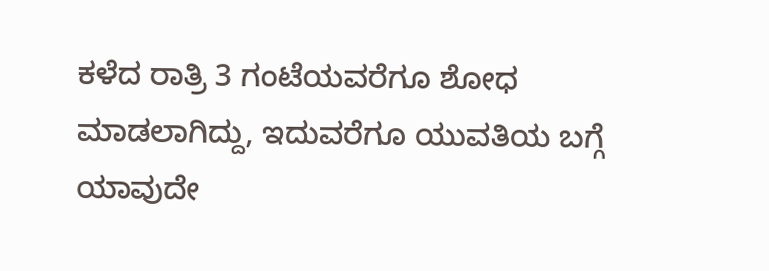ಕಳೆದ‌ ರಾತ್ರಿ 3 ಗಂಟೆಯವರೆಗೂ ಶೋಧ ಮಾಡಲಾಗಿದ್ದು, ಇದುವರೆಗೂ ಯುವತಿಯ ಬಗ್ಗೆ ಯಾವುದೇ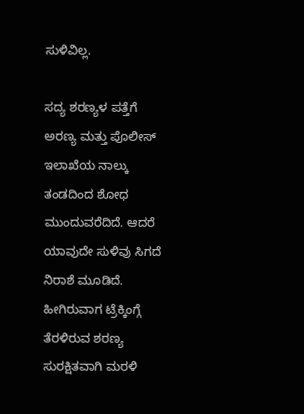ಸುಳಿವಿಲ್ಲ.

ಸದ್ಯ ಶರಣ್ಯಳ ಪತ್ತೆಗೆ ಅರಣ್ಯ ಮತ್ತು ಪೊಲೀಸ್ ಇಲಾಖೆಯ ನಾಲ್ಕು ತಂಡದಿಂದ‌ ಶೋಧ ಮುಂದುವರೆದಿದೆ. ಆದರೆ ಯಾವುದೇ ಸುಳಿವು ಸಿಗದೆ ನಿರಾಶೆ ಮೂಡಿದೆ. ಹೀಗಿರುವಾಗ ಟ್ರೆಕ್ಕಿಂಗ್ಗೆ ತೆರಳಿರುವ ಶರಣ್ಯ ಸುರಕ್ಷಿತವಾಗಿ‌ ಮರಳಿ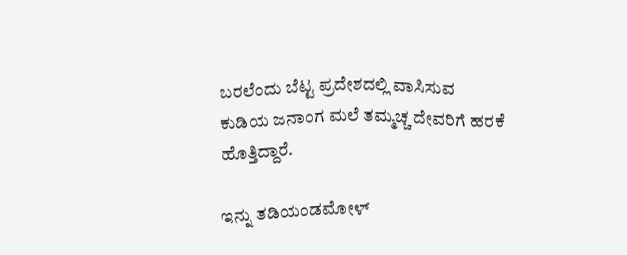ಬರಲೆಂದು ಬೆಟ್ಟ ಪ್ರದೇಶದಲ್ಲಿ ವಾಸಿಸುವ ಕುಡಿಯ ಜನಾಂಗ ಮಲೆ‌ ತಮ್ಮಚ್ಚ ದೇವರಿಗೆ ಹರಕೆ ಹೊತ್ತಿದ್ದಾರೆ.

ಇನ್ನು ತಡಿಯಂಡಮೋಳ್‌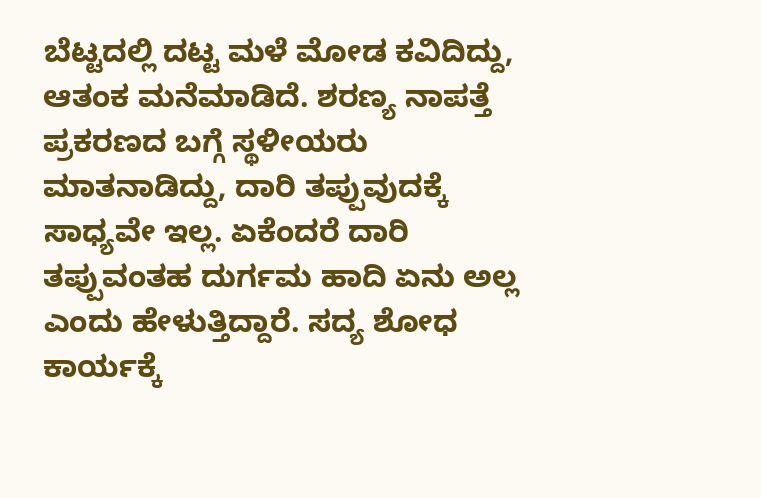ಬೆಟ್ಟದಲ್ಲಿ ದಟ್ಟ ಮಳೆ‌ ಮೋಡ ಕವಿದಿದ್ದು, ಆತಂಕ ಮನೆಮಾಡಿದೆ. ಶರಣ್ಯ ನಾಪತ್ತೆ ಪ್ರಕರಣದ ಬಗ್ಗೆ ಸ್ಥಳೀಯರು ಮಾತನಾಡಿದ್ದು, ದಾರಿ ತಪ್ಪುವುದಕ್ಕೆ ಸಾಧ್ಯವೇ ಇಲ್ಲ. ಏಕೆಂದರೆ ದಾರಿ ತಪ್ಪುವಂತಹ ದುರ್ಗಮ‌ ಹಾದಿ‌ ಏನು ಅಲ್ಲ ಎಂದು ಹೇಳುತ್ತಿದ್ದಾರೆ. ಸದ್ಯ ಶೋಧ ಕಾರ್ಯಕ್ಕೆ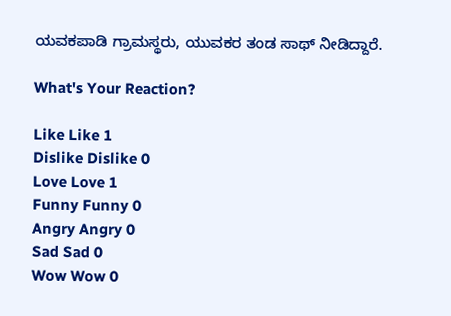ಯವಕಪಾಡಿ ಗ್ರಾಮಸ್ಥರು, ಯುವಕರ ತಂಡ ಸಾಥ್ ನೀಡಿದ್ದಾರೆ.

What's Your Reaction?

Like Like 1
Dislike Dislike 0
Love Love 1
Funny Funny 0
Angry Angry 0
Sad Sad 0
Wow Wow 0